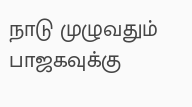நாடு முழுவதும் பாஜகவுக்கு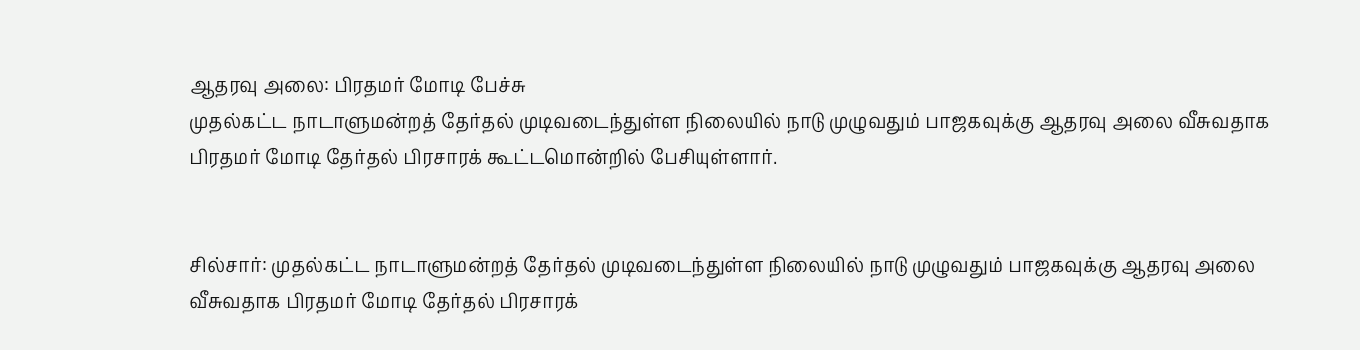ஆதரவு அலை: பிரதமர் மோடி பேச்சு
முதல்கட்ட நாடாளுமன்றத் தேர்தல் முடிவடைந்துள்ள நிலையில் நாடு முழுவதும் பாஜகவுக்கு ஆதரவு அலை வீசுவதாக பிரதமர் மோடி தேர்தல் பிரசாரக் கூட்டமொன்றில் பேசியுள்ளார்.


சில்சார்: முதல்கட்ட நாடாளுமன்றத் தேர்தல் முடிவடைந்துள்ள நிலையில் நாடு முழுவதும் பாஜகவுக்கு ஆதரவு அலை வீசுவதாக பிரதமர் மோடி தேர்தல் பிரசாரக்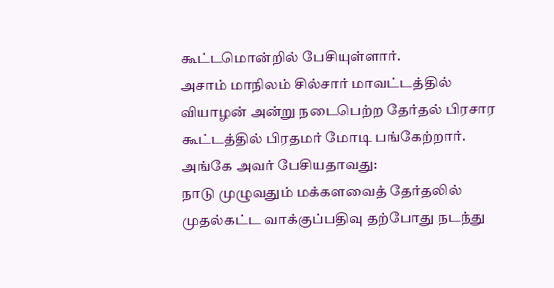கூட்டமொன்றில் பேசியுள்ளார்.
அசாம் மாநிலம் சில்சார் மாவட்டத்தில் வியாழன் அன்று நடைபெற்ற தேர்தல் பிரசார கூட்டத்தில் பிரதமர் மோடி பங்கேற்றார். அங்கே அவர் பேசியதாவது:
நாடு முழுவதும் மக்களவைத் தேர்தலில் முதல்கட்ட வாக்குப்பதிவு தற்போது நடந்து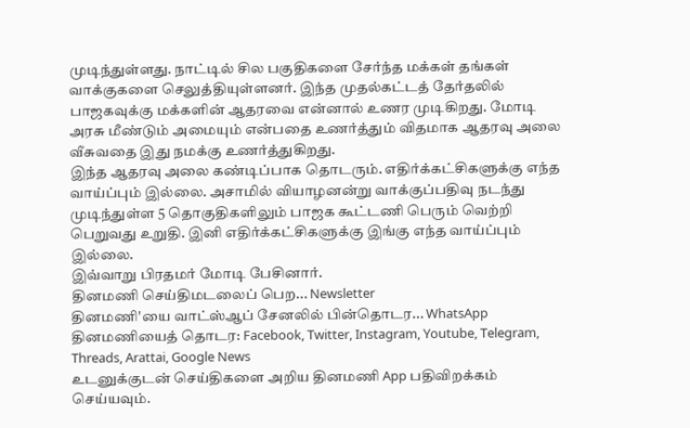முடிந்துள்ளது. நாட்டில் சில பகுதிகளை சேர்ந்த மக்கள் தங்கள் வாக்குகளை செலுத்தியுள்ளனர். இந்த முதல்கட்டத் தேர்தலில் பாஜகவுக்கு மக்களின் ஆதரவை என்னால் உணர முடிகிறது. மோடி அரசு மீண்டும் அமையும் என்பதை உணர்த்தும் விதமாக ஆதரவு அலை வீசுவதை இது நமக்கு உணர்த்துகிறது.
இந்த ஆதரவு அலை கண்டிப்பாக தொடரும். எதிர்க்கட்சிகளுக்கு எந்த வாய்ப்பும் இல்லை. அசாமில் வியாழனன்று வாக்குப்பதிவு நடந்து முடிந்துள்ள 5 தொகுதிகளிலும் பாஜக கூட்டணி பெரும் வெற்றி பெறுவது உறுதி. இனி எதிர்க்கட்சிகளுக்கு இங்கு எந்த வாய்ப்பும் இல்லை.
இவ்வாறு பிரதமர் மோடி பேசினார்.
தினமணி செய்திமடலைப் பெற... Newsletter
தினமணி'யை வாட்ஸ்ஆப் சேனலில் பின்தொடர... WhatsApp
தினமணியைத் தொடர: Facebook, Twitter, Instagram, Youtube, Telegram, Threads, Arattai, Google News
உடனுக்குடன் செய்திகளை அறிய தினமணி App பதிவிறக்கம் செய்யவும்.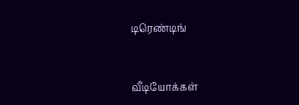டிரெண்டிங்


வீடியோக்கள்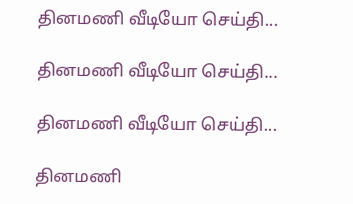தினமணி வீடியோ செய்தி...

தினமணி வீடியோ செய்தி...

தினமணி வீடியோ செய்தி...

தினமணி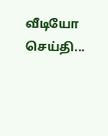வீடியோ செய்தி...